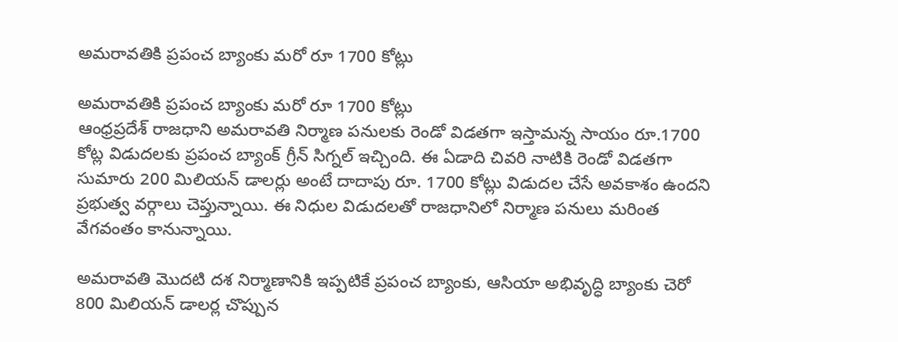అమరావతికి ప్రపంచ బ్యాంకు మరో రూ 1700 కోట్లు

అమరావతికి ప్రపంచ బ్యాంకు మరో రూ 1700 కోట్లు
ఆంధ్రప్రదేశ్ రాజధాని అమరావతి నిర్మాణ పనులకు రెండో విడతగా ఇస్తామన్న సాయం రూ.1700 కోట్ల విడుదలకు ప్రపంచ బ్యాంక్ గ్రీన్ సిగ్నల్ ఇచ్చింది. ఈ ఏడాది చివరి నాటికి రెండో విడతగా సుమారు 200 మిలియన్ డాలర్లు అంటే దాదాపు రూ. 1700 కోట్లు విడుదల చేసే అవకాశం ఉందని ప్రభుత్వ వర్గాలు చెప్తున్నాయి. ఈ నిధుల విడుదలతో రాజధానిలో నిర్మాణ పనులు మరింత వేగవంతం కానున్నాయి.

అమరావతి మొదటి దశ నిర్మాణానికి ఇప్పటికే ప్రపంచ బ్యాంకు, ఆసియా అభివృద్ధి బ్యాంకు చెరో 800 మిలియన్ డాలర్ల చొప్పున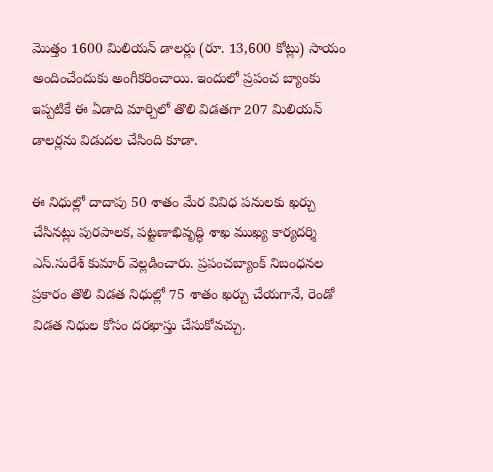మొత్తం 1600 మిలియన్ డాలర్లు (రూ. 13,600 కోట్లు) సాయం అందించేందుకు అంగీకరించాయి. ఇందులో ప్రపంచ బ్యాంకు ఇప్పటికే ఈ ఏడాది మార్చిలో తొలి విడతగా 207 మిలియన్ డాలర్లను విడుదల చేసింది కూడా.

ఈ నిధుల్లో దాదాపు 50 శాతం మేర వివిధ పనులకు ఖర్చు చేసినట్లు పురపాలక, పట్టణాభివృద్ధి శాఖ ముఖ్య కార్యదర్శి ఎస్.సురేశ్ కుమార్ వెల్లడించారు. ప్రపంచబ్యాంక్ నిబంధనల ప్రకారం తొలి విడత నిధుల్లో 75 శాతం ఖర్చు చేయగానే, రెండో విడత నిధుల కోసం దరఖాస్తు చేసుకోవచ్చు.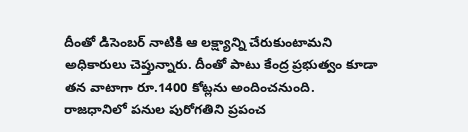దీంతో డిసెంబర్ నాటికి ఆ లక్ష్యాన్ని చేరుకుంటామని అధికారులు చెప్తున్నారు. దీంతో పాటు కేంద్ర ప్రభుత్వం కూడా తన వాటాగా రూ.1400 కోట్లను అందించనుంది.
రాజధానిలో పనుల పురోగతిని ప్రపంచ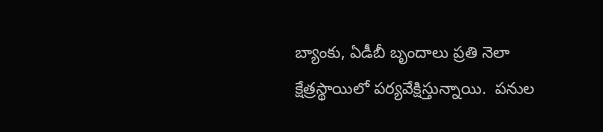బ్యాంకు, ఏడీబీ బృందాలు ప్రతి నెలా క్షేత్రస్థాయిలో పర్యవేక్షిస్తున్నాయి.  పనుల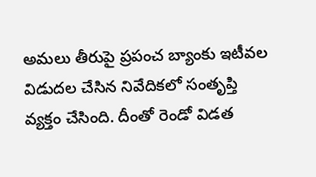అమలు తీరుపై ప్రపంచ బ్యాంకు ఇటీవల విడుదల చేసిన నివేదికలో సంతృప్తి వ్యక్తం చేసింది. దీంతో రెండో విడత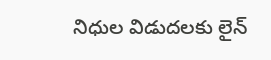నిధుల విడుదలకు లైన్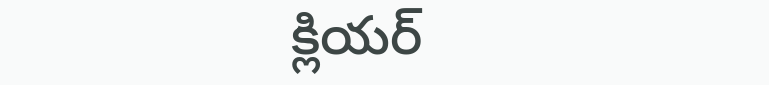క్లియర్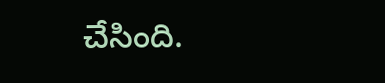చేసింది.